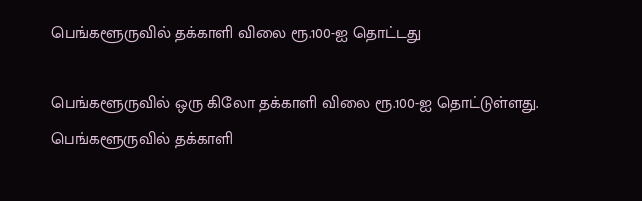பெங்களூருவில் தக்காளி விலை ரூ.100-ஐ தொட்டது

பெங்களூருவில் ஒரு கிலோ தக்காளி விலை ரூ.100-ஐ தொட்டுள்ளது.
பெங்களூருவில் தக்காளி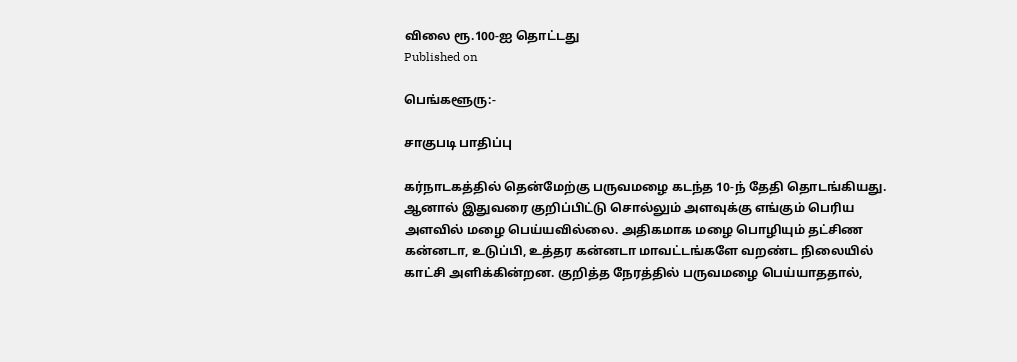விலை ரூ.100-ஐ தொட்டது
Published on

பெங்களூரு:-

சாகுபடி பாதிப்பு

கர்நாடகத்தில் தென்மேற்கு பருவமழை கடந்த 10-ந் தேதி தொடங்கியது. ஆனால் இதுவரை குறிப்பிட்டு சொல்லும் அளவுக்கு எங்கும் பெரிய அளவில் மழை பெய்யவில்லை. அதிகமாக மழை பொழியும் தட்சிண கன்னடா, உடுப்பி, உத்தர கன்னடா மாவட்டங்களே வறண்ட நிலையில் காட்சி அளிக்கின்றன. குறித்த நேரத்தில் பருவமழை பெய்யாததால்,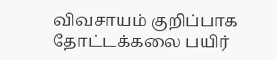விவசாயம் குறிப்பாக தோட்டக்கலை பயிர்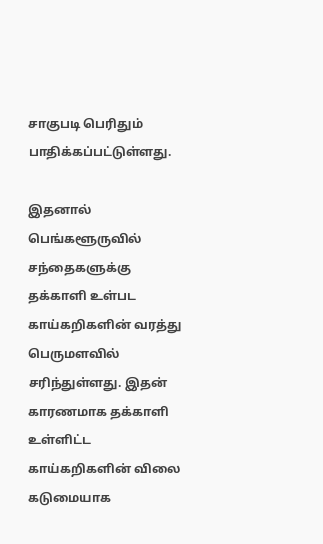சாகுபடி பெரிதும் பாதிக்கப்பட்டுள்ளது.

இதனால் பெங்களூருவில் சந்தைகளுக்கு தக்காளி உள்பட காய்கறிகளின் வரத்து பெருமளவில் சரிந்துள்ளது. இதன் காரணமாக தக்காளி உள்ளிட்ட காய்கறிகளின் விலை கடுமையாக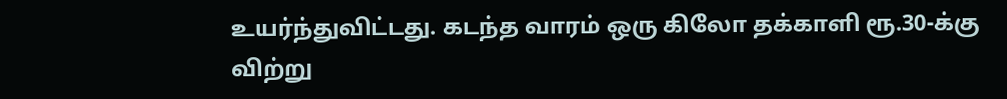உயர்ந்துவிட்டது. கடந்த வாரம் ஒரு கிலோ தக்காளி ரூ.30-க்கு விற்று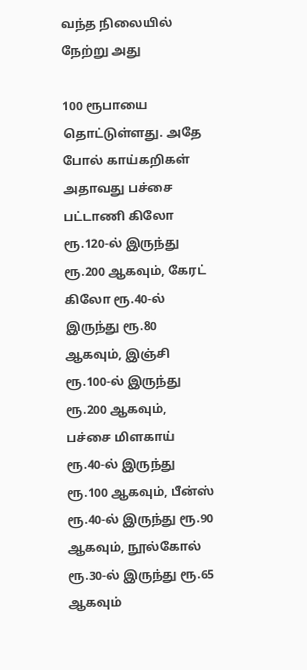வந்த நிலையில் நேற்று அது

100 ரூபாயை தொட்டுள்ளது. அதே போல் காய்கறிகள் அதாவது பச்சை பட்டாணி கிலோ ரூ.120-ல் இருந்து ரூ.200 ஆகவும், கேரட் கிலோ ரூ.40-ல் இருந்து ரூ.80 ஆகவும், இஞ்சி ரூ.100-ல் இருந்து ரூ.200 ஆகவும், பச்சை மிளகாய் ரூ.40-ல் இருந்து ரூ.100 ஆகவும், பீன்ஸ் ரூ.40-ல் இருந்து ரூ.90 ஆகவும், நூல்கோல் ரூ.30-ல் இருந்து ரூ.65 ஆகவும்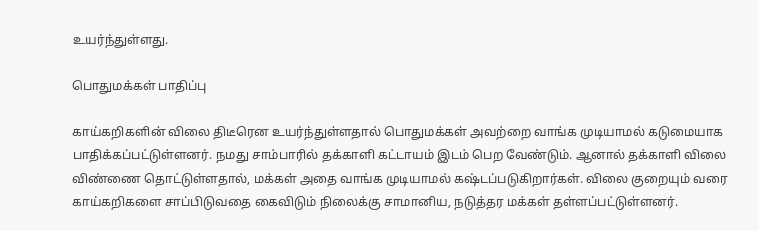உயர்ந்துள்ளது.

பொதுமக்கள் பாதிப்பு

காய்கறிகளின் விலை திடீரென உயர்ந்துள்ளதால் பொதுமக்கள் அவற்றை வாங்க முடியாமல் கடுமையாக பாதிக்கப்பட்டுள்ளனர். நமது சாம்பாரில் தக்காளி கட்டாயம் இடம் பெற வேண்டும். ஆனால் தக்காளி விலை விண்ணை தொட்டுள்ளதால், மக்கள் அதை வாங்க முடியாமல் கஷ்டப்படுகிறார்கள். விலை குறையும் வரை காய்கறிகளை சாப்பிடுவதை கைவிடும் நிலைக்கு சாமானிய, நடுத்தர மக்கள் தள்ளப்பட்டுள்ளனர்.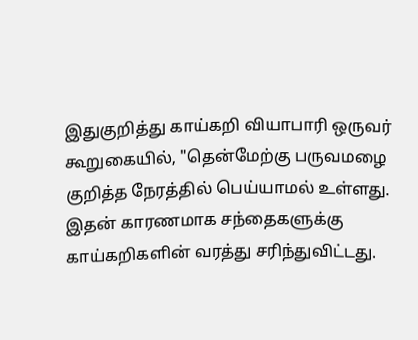இதுகுறித்து காய்கறி வியாபாரி ஒருவர் கூறுகையில், "தென்மேற்கு பருவமழை குறித்த நேரத்தில் பெய்யாமல் உள்ளது. இதன் காரணமாக சந்தைகளுக்கு காய்கறிகளின் வரத்து சரிந்துவிட்டது.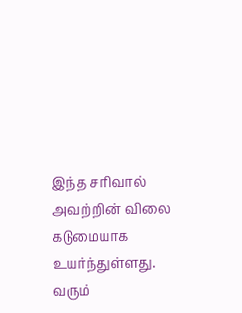இந்த சரிவால் அவற்றின் விலை கடுமையாக உயர்ந்துள்ளது. வரும்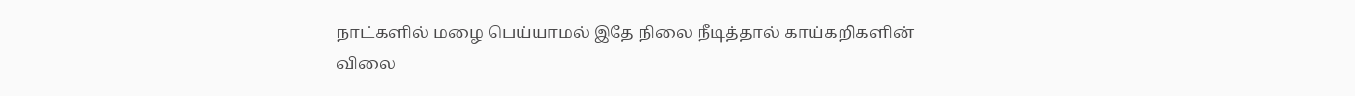நாட்களில் மழை பெய்யாமல் இதே நிலை நீடித்தால் காய்கறிகளின் விலை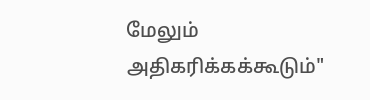மேலும் அதிகரிக்கக்கூடும்"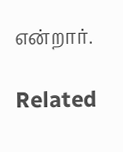என்றார்.

Related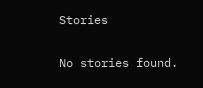Stories

No stories found.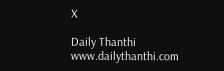X

Daily Thanthi
www.dailythanthi.com